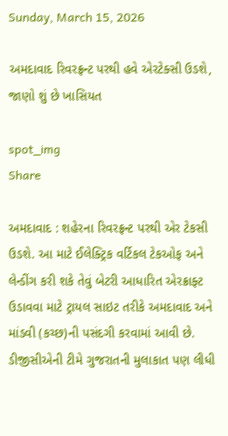Sunday, March 15, 2026

અમદાવાદ રિવરફ્રન્ટ પરથી હવે એરટેક્સી ઉડશે, જાણો શું છે ખાસિયત

spot_img
Share

અમદાવાદ : શહેરના રિવરફ્રન્ટ પરથી એર ટેકસી ઉડશે. આ માટે ઈલેક્ટ્રિક વર્ટિકલ ટેકઓફ અને લેન્ડીંગ કરી શકે તેવું બેટરી આધારિત એરક્રાફ્ટ ઉડાવવા માટે ટ્રાયલ સાઇટ તરીકે અમદાવાદ અને માંડવી (કચ્છ)ની પસંદગી કરવામાં આવી છે. ડીજીસીએની ટીમે ગુજરાતની મુલાકાત પણ લીધી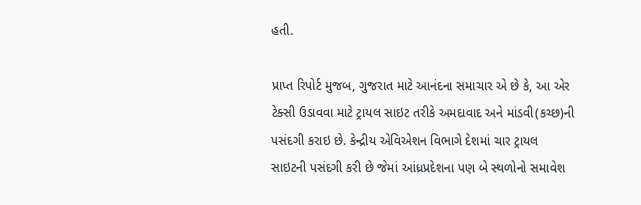હતી.

પ્રાપ્ત રિપોર્ટ મુજબ, ગુજરાત માટે આનંદના સમાચાર એ છે કે, આ એર ટેક્સી ઉડાવવા માટે ટ્રાયલ સાઇટ તરીકે અમદાવાદ અને માંડવી(કચ્છ)ની પસંદગી કરાઇ છે. કેન્દ્રીય એવિએશન વિભાગે દેશમાં ચાર ટ્રાયલ સાઇટની પસંદગી કરી છે જેમાં આંધ્રપ્રદેશના પણ બે સ્થળોનો સમાવેશ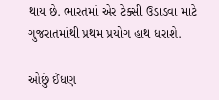થાય છે. ભારતમાં એર ટેક્સી ઉડાડવા માટે ગુજરાતમાંથી પ્રથમ પ્રયોગ હાથ ધરાશે.

ઓછું ઈંધણ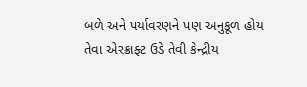બળે અને પર્યાવરણને પણ અનુકૂળ હોય તેવા એરક્રાફ્ટ ઉડે તેવી કેન્દ્રીય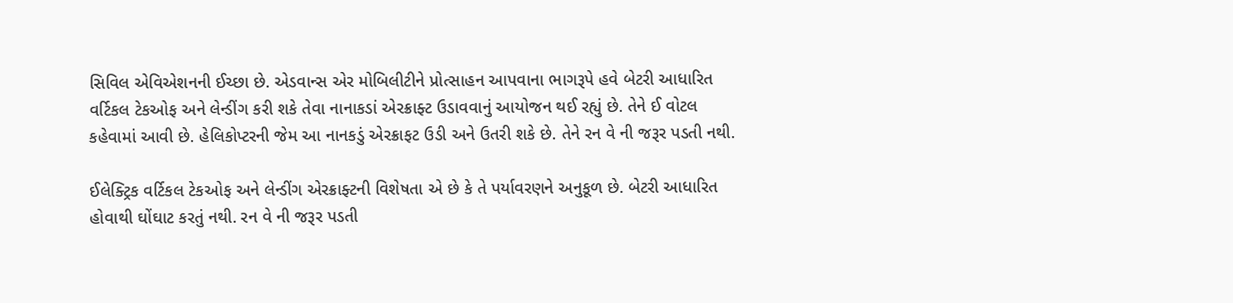સિવિલ એવિએશનની ઈચ્છા છે. એડવાન્સ એર મોબિલીટીને પ્રોત્સાહન આપવાના ભાગરૂપે હવે બેટરી આધારિત વર્ટિકલ ટેકઓફ અને લેન્ડીંગ કરી શકે તેવા નાનાકડાં એરક્રાફ્ટ ઉડાવવાનું આયોજન થઈ રહ્યું છે. તેને ઈ વોટલ કહેવામાં આવી છે. હેલિકોપ્ટરની જેમ આ નાનકડું એરક્રાફટ ઉડી અને ઉતરી શકે છે. તેને રન વે ની જરૂર પડતી નથી.

ઈલેક્ટ્રિક વર્ટિકલ ટેકઓફ અને લેન્ડીંગ એરક્રાફ્ટની વિશેષતા એ છે કે તે પર્યાવરણને અનુકૂળ છે. બેટરી આધારિત હોવાથી ઘોંઘાટ કરતું નથી. રન વે ની જરૂર પડતી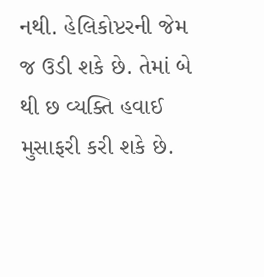નથી. હેલિકોપ્ટરની જેમ જ ઉડી શકે છે. તેમાં બે થી છ વ્યક્તિ હવાઈ મુસાફરી કરી શકે છે.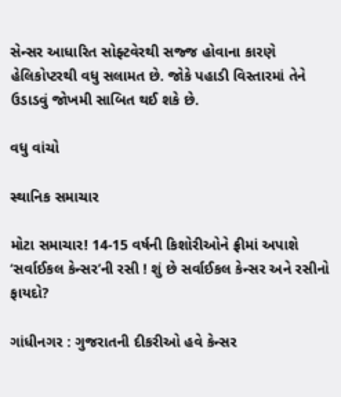સેન્સર આધારિત સોફ્ટવેરથી સજ્જ હોવાના કારણે હેલિકોપ્ટરથી વધુ સલામત છે. જોકે પહાડી વિસ્તારમાં તેને ઉડાડવું જોખમી સાબિત થઈ શકે છે.

વધુ વાંચો

સ્થાનિક સમાચાર

મોટા સમાચાર! 14-15 વર્ષની કિશોરીઓને ફ્રીમાં અપાશે ‘સર્વાઈકલ કેન્સર’ની રસી ! શું છે સર્વાઈકલ કેન્સર અને રસીનો ફાયદો?

ગાંધીનગર : ગુજરાતની દીકરીઓ હવે કેન્સર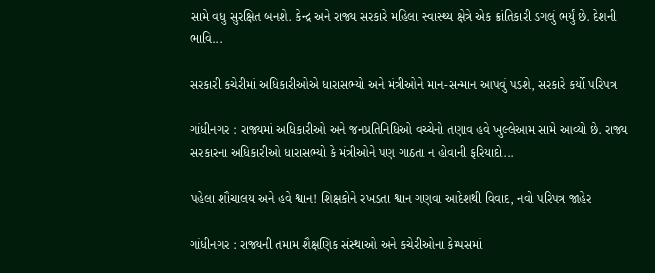સામે વધુ સુરક્ષિત બનશે. કેન્દ્ર અને રાજ્ય સરકારે મહિલા સ્વાસ્થ્ય ક્ષેત્રે એક ક્રાંતિકારી ડગલું ભર્યું છે. દેશની ભાવિ...

સરકારી કચેરીમાં અધિકારીઓએ ધારાસભ્યો અને મંત્રીઓને માન-સન્માન આપવું પડશે, સરકારે કર્યો પરિપત્ર

ગાંધીનગર : રાજ્યમાં અધિકારીઓ અને જનપ્રતિનિધિઓ વચ્ચેનો તણાવ હવે ખુલ્લેઆમ સામે આવ્યો છે. રાજ્ય સરકારના અધિકારીઓ ધારાસભ્યો કે મંત્રીઓને પણ ગાઠતા ન હોવાની ફરિયાદો...

પહેલા શૌચાલય અને હવે શ્વાન! શિક્ષકોને રખડતા શ્વાન ગણવા આદેશથી વિવાદ, નવો પરિપત્ર જાહેર

ગાંધીનગર : રાજ્યની તમામ શૈક્ષણિક સંસ્થાઓ અને કચેરીઓના કેમ્પસમાં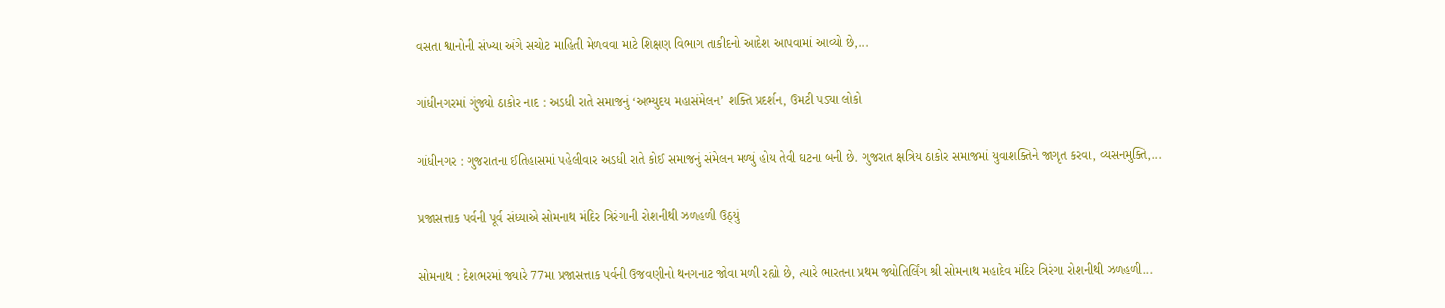વસતા શ્વાનોની સંખ્યા અંગે સચોટ માહિતી મેળવવા માટે શિક્ષણ વિભાગ તાકીદનો આદેશ આપવામાં આવ્યો છે,...

ગાંધીનગરમાં ગુંજ્યો ઠાકોર નાદ : અડધી રાતે સમાજનું ‘અભ્યુદય મહાસંમેલન’ શક્તિ પ્રદર્શન, ઉમટી પડ્યા લોકો

ગાંધીનગર : ગુજરાતના ઈતિહાસમાં પહેલીવાર અડધી રાતે કોઈ સમાજનું સંમેલન મળ્યું હોય તેવી ઘટના બની છે. ગુજરાત ક્ષત્રિય ઠાકોર સમાજમાં યુવાશક્તિને જાગૃત કરવા, વ્યસનમુક્તિ,...

પ્રજાસત્તાક પર્વની પૂર્વ સંધ્યાએ સોમનાથ મંદિર ત્રિરંગાની રોશનીથી ઝળહળી ઉઠ્યું

સોમનાથ : દેશભરમાં જ્યારે 77મા પ્રજાસત્તાક પર્વની ઉજવણીનો થનગનાટ જોવા મળી રહ્યો છે, ત્યારે ભારતના પ્રથમ જ્યોતિર્લિંગ શ્રી સોમનાથ મહાદેવ મંદિર ત્રિરંગા રોશનીથી ઝળહળી...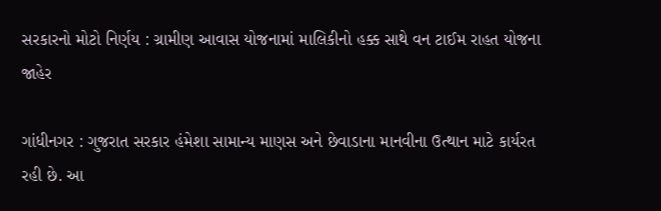સરકારનો મોટો નિર્ણય : ગ્રામીણ આવાસ યોજનામાં માલિકીનો હક્ક સાથે વન ટાઈમ રાહત યોજના જાહેર

ગાંધીનગર : ગુજરાત સરકાર હંમેશા સામાન્ય માણસ અને છેવાડાના માનવીના ઉત્થાન માટે કાર્યરત રહી છે. આ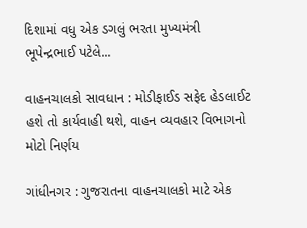દિશામાં વધુ એક ડગલું ભરતા મુખ્યમંત્રી ભૂપેન્દ્રભાઈ પટેલે...

વાહનચાલકો સાવધાન : મોડીફાઈડ સફેદ હેડલાઈટ હશે તો કાર્યવાહી થશે, વાહન વ્યવહાર વિભાગનો મોટો નિર્ણય

ગાંધીનગર : ગુજરાતના વાહનચાલકો માટે એક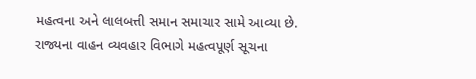મહત્વના અને લાલબત્તી સમાન સમાચાર સામે આવ્યા છે. રાજ્યના વાહન વ્યવહાર વિભાગે મહત્વપૂર્ણ સૂચના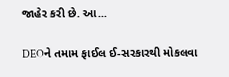જાહેર કરી છે. આ...

DEOને તમામ ફાઈલ ઈ-સરકારથી મોકલવા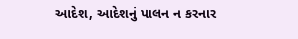આદેશ, આદેશનું પાલન ન કરનાર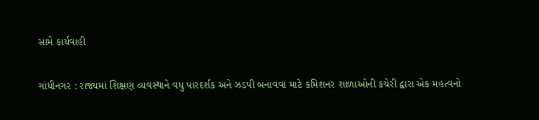સામે કાર્યવાહી

ગાંધીનગર : રાજ્યમાં શિક્ષણ વ્યવસ્થાને વધુ પારદર્શક અને ઝડપી બનાવવા માટે કમિશનર શાળાઓની કચેરી દ્વારા એક મહત્વનો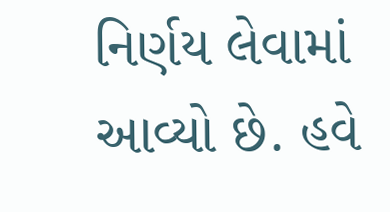નિર્ણય લેવામાં આવ્યો છે. હવે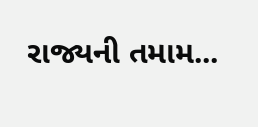રાજ્યની તમામ...